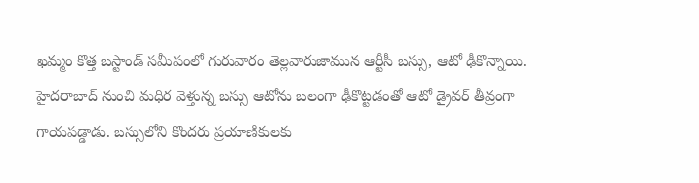ఖమ్మం కొత్త బస్టాండ్ సమీపంలో గురువారం తెల్లవారుజామున ఆర్టీసీ బస్సు, ఆటో ఢీకొన్నాయి. హైదరాబాద్ నుంచి మధిర వెళ్తున్న బస్సు ఆటోను బలంగా ఢీకొట్టడంతో ఆటో డ్రైవర్ తీవ్రంగా గాయపడ్డాడు. బస్సులోని కొందరు ప్రయాణికులకు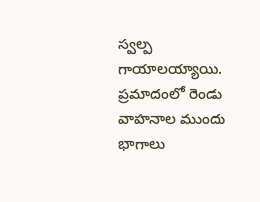స్వల్ప గాయాలయ్యాయి. ప్రమాదంలో రెండు వాహనాల ముందు భాగాలు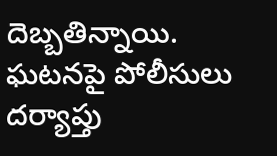దెబ్బతిన్నాయి. ఘటనపై పోలీసులు దర్యాప్తు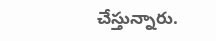చేస్తున్నారు.